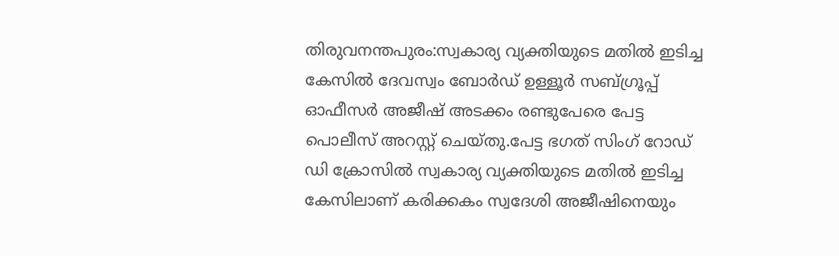തിരുവനന്തപുരം:സ്വകാര്യ വ്യക്തിയുടെ മതിൽ ഇടിച്ച കേസിൽ ദേവസ്വം ബോർഡ് ഉള്ളൂർ സബ്ഗ്രൂപ്പ് ഓഫീസർ അജീഷ് അടക്കം രണ്ടുപേരെ പേട്ട പൊലീസ് അറസ്റ്റ് ചെയ്തു.പേട്ട ഭഗത് സിംഗ് റോഡ് ഡി ക്രോസിൽ സ്വകാര്യ വ്യക്തിയുടെ മതിൽ ഇടിച്ച കേസിലാണ് കരിക്കകം സ്വദേശി അജീഷിനെയും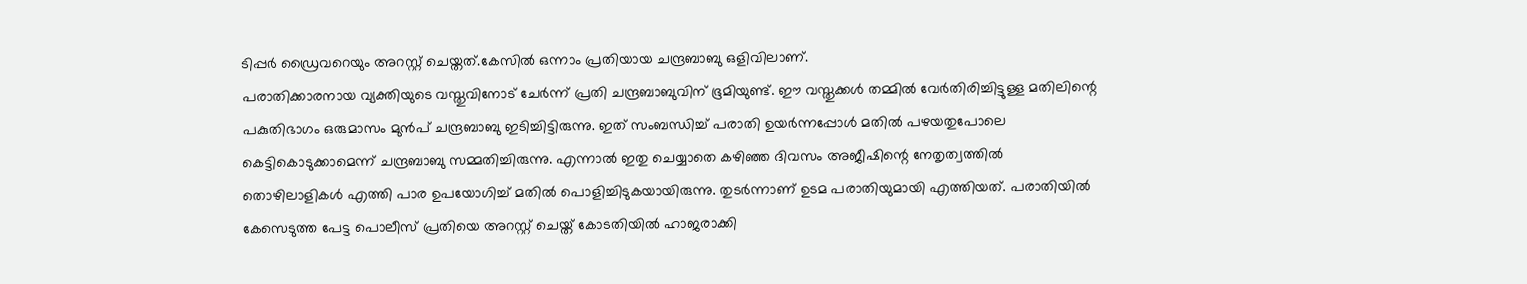ടിപ്പർ ഡ്രൈവറെയും അറസ്റ്റ് ചെയ്തത്.കേസിൽ ഒന്നാം പ്രതിയായ ചന്ദ്രബാബു ഒളിവിലാണ്.
പരാതിക്കാരനായ വ്യക്തിയുടെ വസ്തുവിനോട് ചേർന്ന് പ്രതി ചന്ദ്രബാബുവിന് ഭൂമിയുണ്ട്. ഈ വസ്തുക്കൾ തമ്മിൽ വേർതിരിച്ചിട്ടുള്ള മതിലിന്റെ പകുതിഭാഗം ഒരുമാസം മുൻപ് ചന്ദ്രബാബു ഇടിച്ചിട്ടിരുന്നു. ഇത് സംബന്ധിച്ച് പരാതി ഉയർന്നപ്പോൾ മതിൽ പഴയതുപോലെ കെട്ടികൊടുക്കാമെന്ന് ചന്ദ്രബാബു സമ്മതിച്ചിരുന്നു. എന്നാൽ ഇതു ചെയ്യാതെ കഴിഞ്ഞ ദിവസം അജീഷിന്റെ നേതൃത്വത്തിൽ തൊഴിലാളികൾ എത്തി പാര ഉപയോഗിച്ച് മതിൽ പൊളിച്ചിടുകയായിരുന്നു. തുടർന്നാണ് ഉടമ പരാതിയുമായി എത്തിയത്. പരാതിയിൽ കേസെടുത്ത പേട്ട പൊലീസ് പ്രതിയെ അറസ്റ്റ് ചെയ്ത് കോടതിയിൽ ഹാജരാക്കി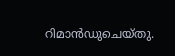റിമാൻഡുചെയ്തു.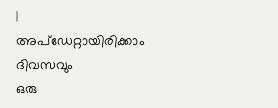|
അപ്ഡേറ്റായിരിക്കാം ദിവസവും
ഒരു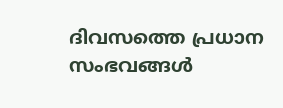ദിവസത്തെ പ്രധാന സംഭവങ്ങൾ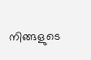നിങ്ങളുടെ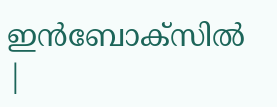ഇൻബോക്സിൽ |